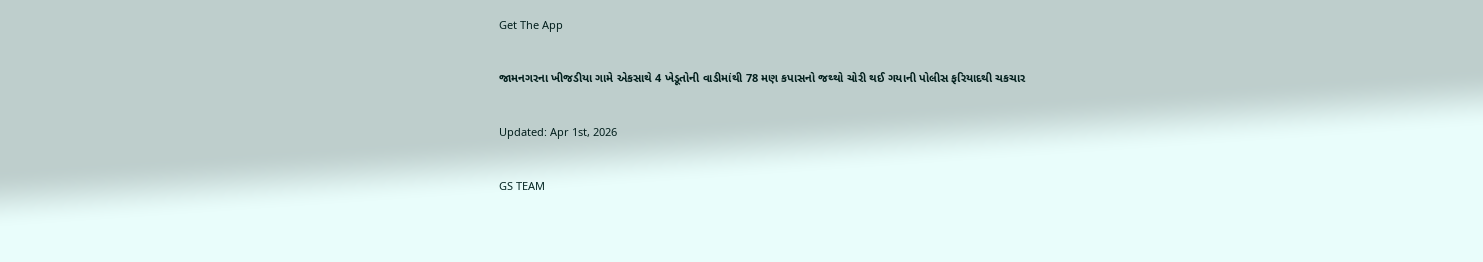Get The App

જામનગરના ખીજડીયા ગામે એકસાથે 4 ખેડૂતોની વાડીમાંથી 78 મણ કપાસનો જથ્થો ચોરી થઈ ગયાની પોલીસ ફરિયાદથી ચકચાર

Updated: Apr 1st, 2026

GS TEAM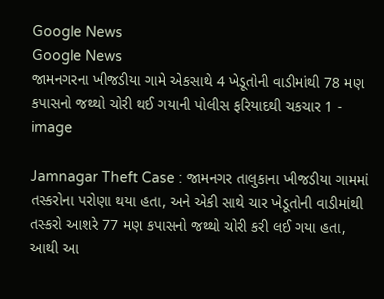Google News
Google News
જામનગરના ખીજડીયા ગામે એકસાથે 4 ખેડૂતોની વાડીમાંથી 78 મણ કપાસનો જથ્થો ચોરી થઈ ગયાની પોલીસ ફરિયાદથી ચકચાર 1 - image

Jamnagar Theft Case : જામનગર તાલુકાના ખીજડીયા ગામમાં તસ્કરોના પરોણા થયા હતા, અને એકી સાથે ચાર ખેડૂતોની વાડીમાંથી તસ્કરો આશરે 77 મણ કપાસનો જથ્થો ચોરી કરી લઈ ગયા હતા, આથી આ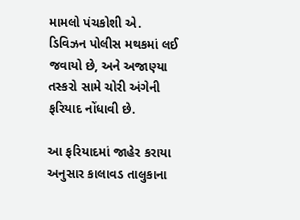મામલો પંચકોશી એ. ડિવિઝન પોલીસ મથકમાં લઈ જવાયો છે, અને અજાણ્યા તસ્કરો સામે ચોરી અંગેની ફરિયાદ નોંધાવી છે.

આ ફરિયાદમાં જાહેર કરાયા અનુસાર કાલાવડ તાલુકાના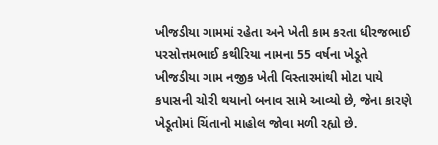ખીજડીયા ગામમાં રહેતા અને ખેતી કામ કરતા ધીરજભાઈ પરસોત્તમભાઈ કથીરિયા નામના 55 વર્ષના ખેડૂતે ખીજડીયા ગામ નજીક ખેતી વિસ્તારમાંથી મોટા પાયે કપાસની ચોરી થયાનો બનાવ સામે આવ્યો છે, જેના કારણે ખેડૂતોમાં ચિંતાનો માહોલ જોવા મળી રહ્યો છે.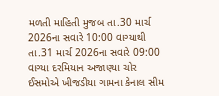મળતી માહિતી મુજબ તા.30 માર્ચ 2026ના સવારે 10:00 વાગ્યાથી તા.31 માર્ચ 2026ના સવારે 09:00 વાગ્યા દરમિયાન અજાણ્યા ચોર ઈસમોએ ખીજડીયા ગામના કેનાલ સીમ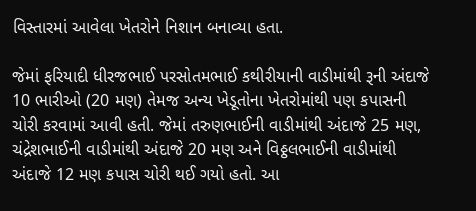વિસ્તારમાં આવેલા ખેતરોને નિશાન બનાવ્યા હતા.

જેમાં ફરિયાદી ધીરજભાઈ પરસોતમભાઈ કથીરીયાની વાડીમાંથી રૂની અંદાજે 10 ભારીઓ (20 મણ) તેમજ અન્ય ખેડૂતોના ખેતરોમાંથી પણ કપાસની ચોરી કરવામાં આવી હતી. જેમાં તરુણભાઈની વાડીમાંથી અંદાજે 25 મણ, ચંદ્રેશભાઈની વાડીમાંથી અંદાજે 20 મણ અને વિઠ્ઠલભાઈની વાડીમાંથી અંદાજે 12 મણ કપાસ ચોરી થઈ ગયો હતો. આ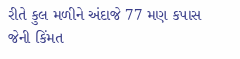રીતે કુલ મળીને અંદાજે 77 મણ કપાસ જેની કિંમત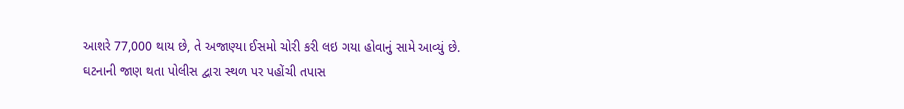આશરે 77,000 થાય છે, તે અજાણ્યા ઈસમો ચોરી કરી લઇ ગયા હોવાનું સામે આવ્યું છે. ઘટનાની જાણ થતા પોલીસ દ્વારા સ્થળ પર પહોંચી તપાસ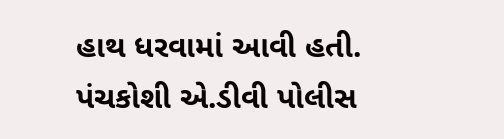હાથ ધરવામાં આવી હતી. પંચકોશી એ.ડીવી પોલીસ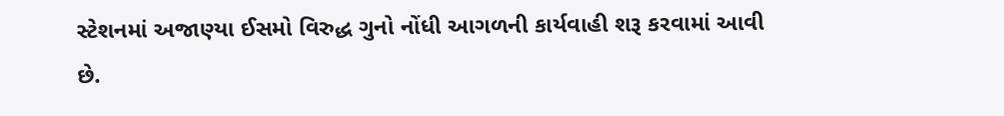સ્ટેશનમાં અજાણ્યા ઈસમો વિરુદ્ધ ગુનો નોંધી આગળની કાર્યવાહી શરૂ કરવામાં આવી છે.